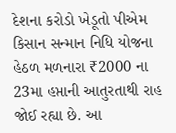દેશના કરોડો ખેડૂતો પીએમ કિસાન સન્માન નિધિ યોજના હેઠળ મળનારા ₹2000 ના 23મા હપ્તાની આતુરતાથી રાહ જોઈ રહ્યા છે. આ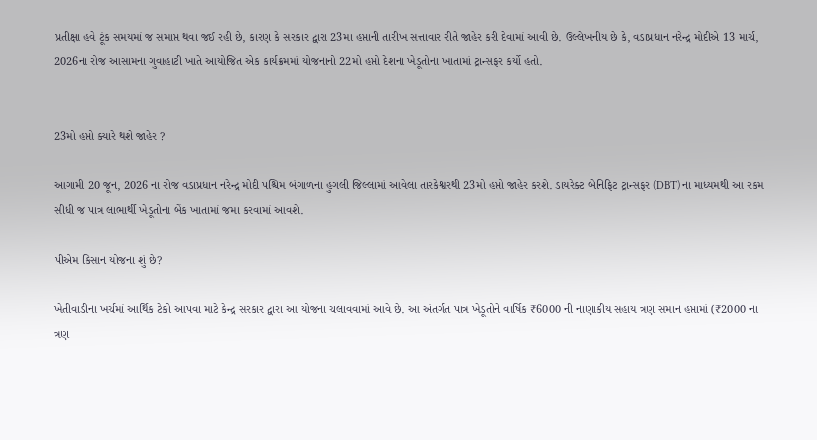પ્રતીક્ષા હવે ટૂંક સમયમાં જ સમાપ્ત થવા જઈ રહી છે, કારણ કે સરકાર દ્વારા 23મા હપ્તાની તારીખ સત્તાવાર રીતે જાહેર કરી દેવામાં આવી છે. ઉલ્લેખનીય છે કે, વડાપ્રધાન નરેન્દ્ર મોદીએ 13 માર્ચ, 2026ના રોજ આસામના ગુવાહાટી ખાતે આયોજિત એક કાર્યક્રમમાં યોજનાનો 22મો હપ્તો દેશના ખેડૂતોના ખાતામાં ટ્રાન્સફર કર્યો હતો.


23મો હપ્તો ક્યારે થશે જાહેર ?

આગામી 20 જૂન, 2026 ના રોજ વડાપ્રધાન નરેન્દ્ર મોદી પશ્ચિમ બંગાળના હુગલી જિલ્લામાં આવેલા તારકેશ્વરથી 23મો હપ્તો જાહેર કરશે. ડાયરેક્ટ બેનિફિટ ટ્રાન્સફર (DBT) ના માધ્યમથી આ રકમ સીધી જ પાત્ર લાભાર્થી ખેડૂતોના બેંક ખાતામાં જમા કરવામાં આવશે.

પીએમ કિસાન યોજના શું છે?

ખેતીવાડીના ખર્ચમાં આર્થિક ટેકો આપવા માટે કેન્દ્ર સરકાર દ્વારા આ યોજના ચલાવવામાં આવે છે. આ અંતર્ગત પાત્ર ખેડૂતોને વાર્ષિક ₹6000 ની નાણાકીય સહાય ત્રણ સમાન હપ્તામાં (₹2000 ના ત્રણ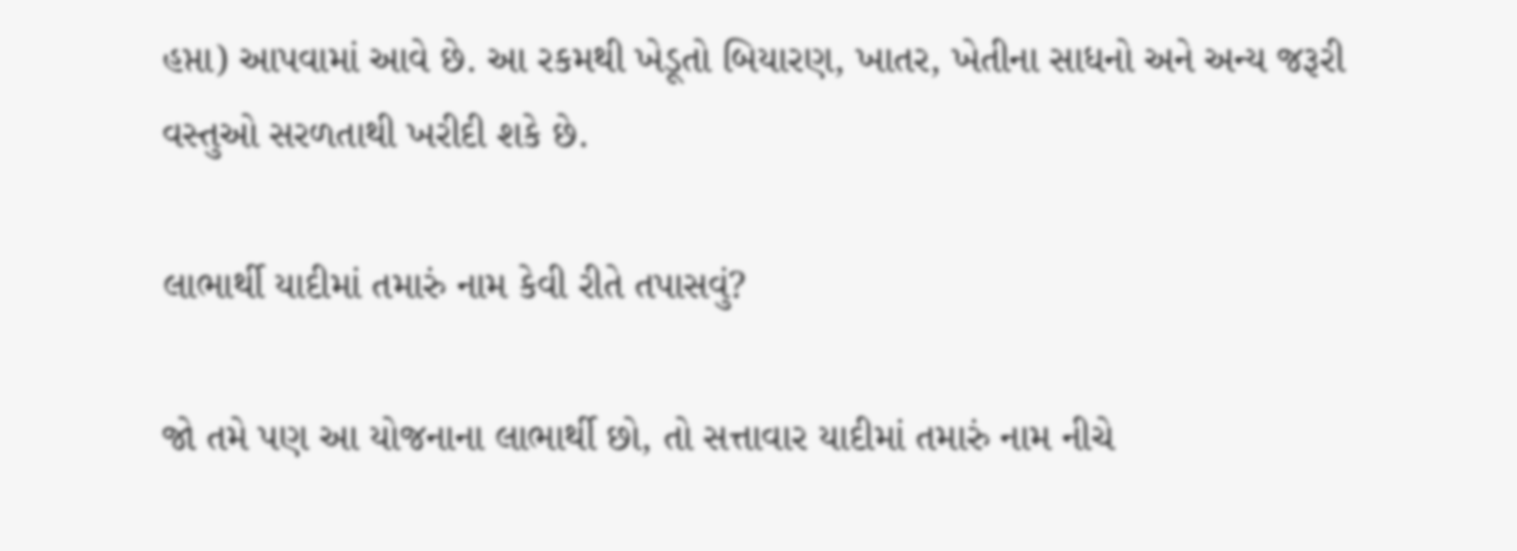હપ્તા) આપવામાં આવે છે. આ રકમથી ખેડૂતો બિયારણ, ખાતર, ખેતીના સાધનો અને અન્ય જરૂરી વસ્તુઓ સરળતાથી ખરીદી શકે છે.

લાભાર્થી યાદીમાં તમારું નામ કેવી રીતે તપાસવું?

જો તમે પણ આ યોજનાના લાભાર્થી છો, તો સત્તાવાર યાદીમાં તમારું નામ નીચે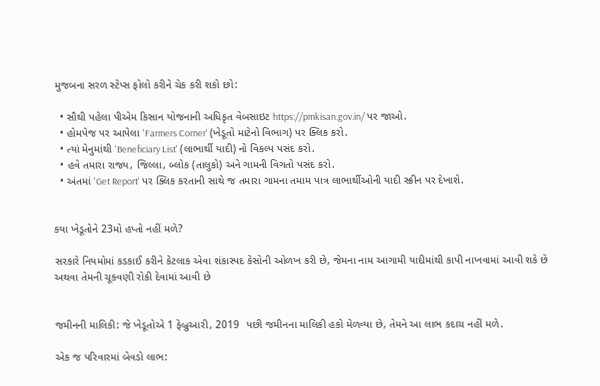મુજબના સરળ સ્ટેપ્સ ફોલો કરીને ચેક કરી શકો છો:

  • સૌથી પહેલા પીએમ કિસાન યોજનાની અધિકૃત વેબસાઇટ https://pmkisan.gov.in/ પર જાઓ.
  • હોમપેજ પર આપેલા 'Farmers Corner' (ખેડૂતો માટેનો વિભાગ) પર ક્લિક કરો.
  • ત્યાં મેનુમાંથી 'Beneficiary List' (લાભાર્થી યાદી) નો વિકલ્પ પસંદ કરો.
  • હવે તમારા રાજ્ય, જિલ્લા, બ્લોક (તાલુકો) અને ગામની વિગતો પસંદ કરો.
  • અંતમાં 'Get Report' પર ક્લિક કરતાની સાથે જ તમારા ગામના તમામ પાત્ર લાભાર્થીઓની યાદી સ્ક્રીન પર દેખાશે.


કયા ખેડૂતોને 23મો હપ્તો નહીં મળે?

સરકારે નિયમોમાં કડકાઈ કરીને કેટલાક એવા શંકાસ્પદ કેસોની ઓળખ કરી છે, જેમના નામ આગામી યાદીમાંથી કાપી નાખવામાં આવી શકે છે અથવા તેમની ચૂકવણી રોકી દેવામાં આવી છે


જમીનની માલિકી: જે ખેડૂતોએ 1 ફેબ્રુઆરી, 2019  પછી જમીનના માલિકી હકો મેળવ્યા છે, તેમને આ લાભ કદાચ નહીં મળે.

એક જ પરિવારમાં બેવડો લાભ: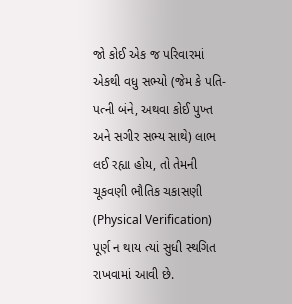જો કોઈ એક જ પરિવારમાં એકથી વધુ સભ્યો (જેમ કે પતિ-પત્ની બંને, અથવા કોઈ પુખ્ત અને સગીર સભ્ય સાથે) લાભ લઈ રહ્યા હોય, તો તેમની ચૂકવણી ભૌતિક ચકાસણી (Physical Verification) પૂર્ણ ન થાય ત્યાં સુધી સ્થગિત રાખવામાં આવી છે.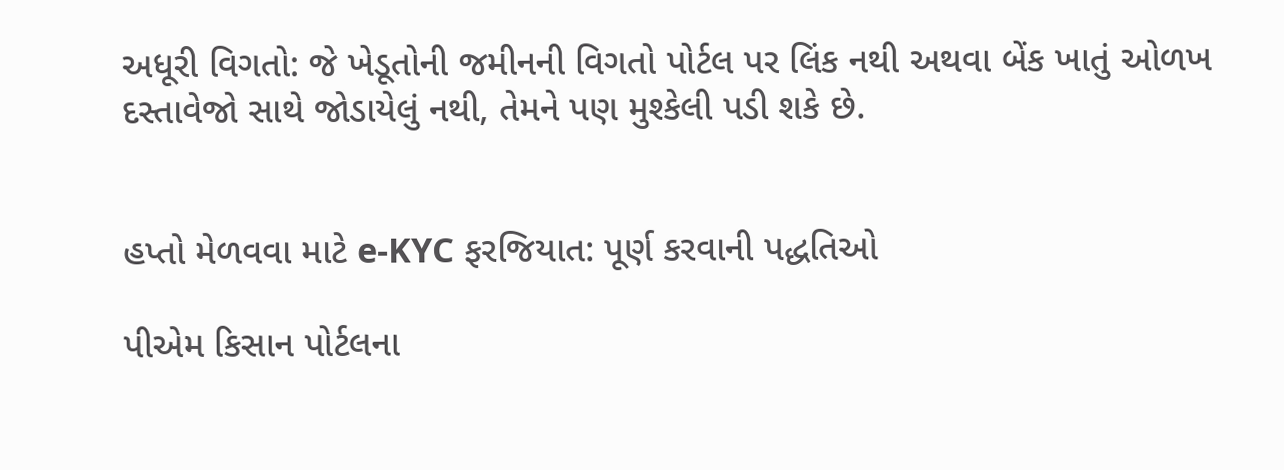અધૂરી વિગતો: જે ખેડૂતોની જમીનની વિગતો પોર્ટલ પર લિંક નથી અથવા બેંક ખાતું ઓળખ દસ્તાવેજો સાથે જોડાયેલું નથી, તેમને પણ મુશ્કેલી પડી શકે છે.


હપ્તો મેળવવા માટે e-KYC ફરજિયાત: પૂર્ણ કરવાની પદ્ધતિઓ

પીએમ કિસાન પોર્ટલના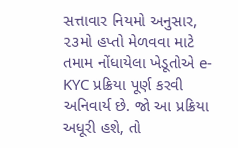સત્તાવાર નિયમો અનુસાર, ૨૩મો હપ્તો મેળવવા માટે તમામ નોંધાયેલા ખેડૂતોએ e-KYC પ્રક્રિયા પૂર્ણ કરવી અનિવાર્ય છે. જો આ પ્રક્રિયા અધૂરી હશે, તો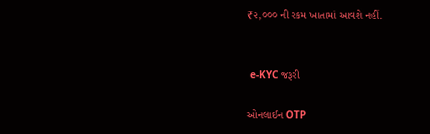₹૨,૦૦૦ ની રકમ ખાતામાં આવશે નહીં.


 e-KYC જરૂરી

ઓનલાઈન OTP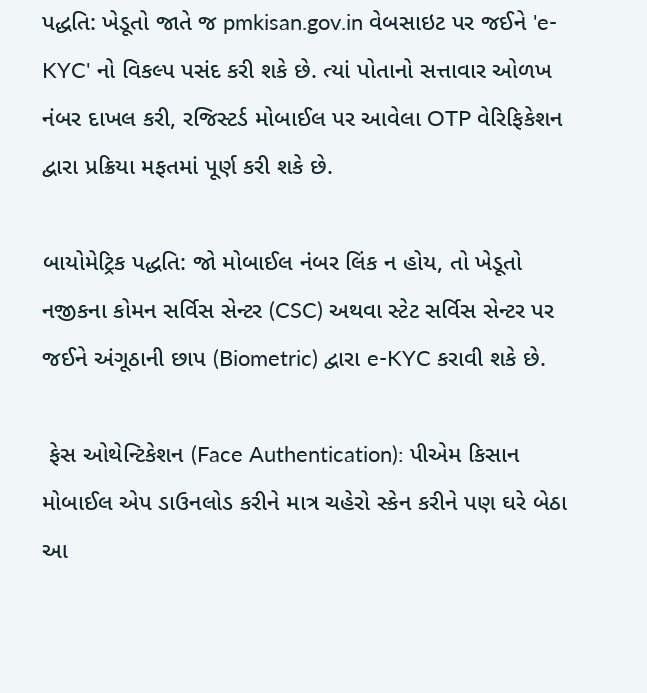પદ્ધતિ: ખેડૂતો જાતે જ pmkisan.gov.in વેબસાઇટ પર જઈને 'e-KYC' નો વિકલ્પ પસંદ કરી શકે છે. ત્યાં પોતાનો સત્તાવાર ઓળખ નંબર દાખલ કરી, રજિસ્ટર્ડ મોબાઈલ પર આવેલા OTP વેરિફિકેશન દ્વારા પ્રક્રિયા મફતમાં પૂર્ણ કરી શકે છે.

બાયોમેટ્રિક પદ્ધતિ: જો મોબાઈલ નંબર લિંક ન હોય, તો ખેડૂતો નજીકના કોમન સર્વિસ સેન્ટર (CSC) અથવા સ્ટેટ સર્વિસ સેન્ટર પર જઈને અંગૂઠાની છાપ (Biometric) દ્વારા e-KYC કરાવી શકે છે.

 ફેસ ઓથેન્ટિકેશન (Face Authentication): પીએમ કિસાન મોબાઈલ એપ ડાઉનલોડ કરીને માત્ર ચહેરો સ્કેન કરીને પણ ઘરે બેઠા આ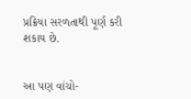પ્રક્રિયા સરળતાથી પૂર્ણ કરી શકાય છે.


આ પણ વાંચો-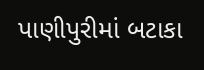પાણીપુરીમાં બટાકા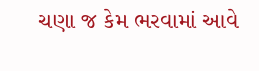ચણા જ કેમ ભરવામાં આવે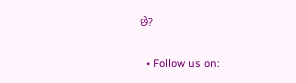છે?

  • Follow us on: